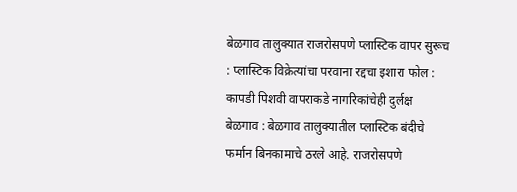बेळगाव तालुक्यात राजरोसपणे प्लास्टिक वापर सुरूच : प्लास्टिक विक्रेत्यांचा परवाना रद्दचा इशारा फोल : कापडी पिशवी वापराकडे नागरिकांचेही दुर्लक्ष
बेळगाव : बेळगाव तालुक्यातील प्लास्टिक बंदीचे फर्मान बिनकामाचे ठरले आहे. राजरोसपणे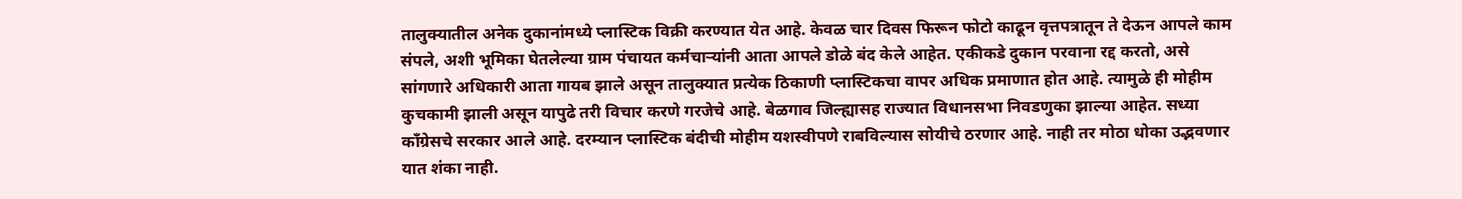तालुक्यातील अनेक दुकानांमध्ये प्लास्टिक विक्री करण्यात येत आहे. केवळ चार दिवस फिरून फोटो काढून वृत्तपत्रातून ते देऊन आपले काम संपले, अशी भूमिका घेतलेल्या ग्राम पंचायत कर्मचाऱ्यांनी आता आपले डोळे बंद केले आहेत. एकीकडे दुकान परवाना रद्द करतो, असे सांगणारे अधिकारी आता गायब झाले असून तालुक्यात प्रत्येक ठिकाणी प्लास्टिकचा वापर अधिक प्रमाणात होत आहे. त्यामुळे ही मोहीम कुचकामी झाली असून यापुढे तरी विचार करणे गरजेचे आहे. बेळगाव जिल्ह्यासह राज्यात विधानसभा निवडणुका झाल्या आहेत. सध्या काँग्रेसचे सरकार आले आहे. दरम्यान प्लास्टिक बंदीची मोहीम यशस्वीपणे राबविल्यास सोयीचे ठरणार आहे. नाही तर मोठा धोका उद्भवणार यात शंका नाही.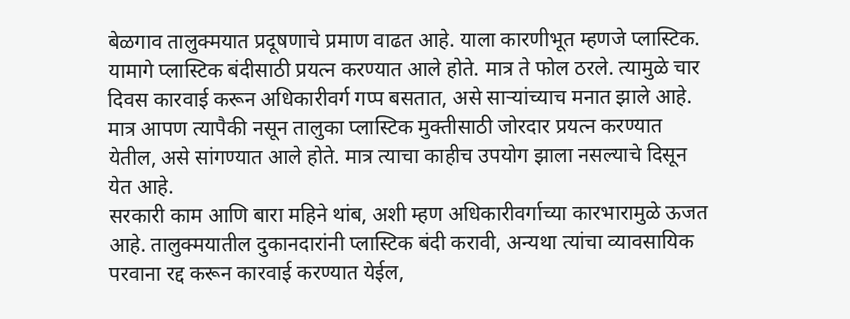बेळगाव तालुक्मयात प्रदूषणाचे प्रमाण वाढत आहे. याला कारणीभूत म्हणजे प्लास्टिक. यामागे प्लास्टिक बंदीसाठी प्रयत्न करण्यात आले होते. मात्र ते फोल ठरले. त्यामुळे चार दिवस कारवाई करून अधिकारीवर्ग गप्प बसतात, असे साऱ्यांच्याच मनात झाले आहे. मात्र आपण त्यापैकी नसून तालुका प्लास्टिक मुक्तीसाठी जोरदार प्रयत्न करण्यात येतील, असे सांगण्यात आले होते. मात्र त्याचा काहीच उपयोग झाला नसल्याचे दिसून येत आहे.
सरकारी काम आणि बारा महिने थांब, अशी म्हण अधिकारीवर्गाच्या कारभारामुळे ऊजत आहे. तालुक्मयातील दुकानदारांनी प्लास्टिक बंदी करावी, अन्यथा त्यांचा व्यावसायिक परवाना रद्द करून कारवाई करण्यात येईल,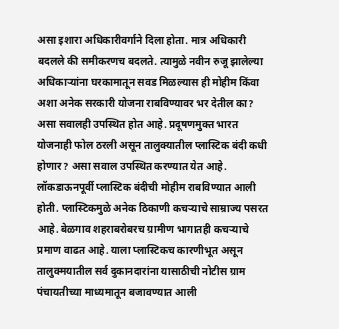असा इशारा अधिकारीवर्गाने दिला होता. मात्र अधिकारी बदलले की समीकरणच बदलते. त्यामुळे नवीन रुजू झालेल्या अधिकाऱ्यांना घरकामातून सवड मिळल्यास ही मोहीम किंवा अशा अनेक सरकारी योजना राबविण्यावर भर देतील का? असा सवालही उपस्थित होत आहे. प्रदूषणमुक्त भारत योजनाही फोल ठरली असून तालुक्यातील प्लास्टिक बंदी कधी होणार? असा सवाल उपस्थित करण्यात येत आहे. लॉकडाऊनपूर्वी प्लास्टिक बंदीची मोहीम राबविण्यात आली होती. प्लास्टिकमुळे अनेक ठिकाणी कचऱ्याचे साम्राज्य पसरत आहे. बेळगाव शहराबरोबरच ग्रामीण भागातही कचऱ्याचे प्रमाण वाढत आहे. याला प्लास्टिकच कारणीभूत असून तालुक्मयातील सर्व दुकानदारांना यासाठीची नोटीस ग्राम पंचायतीच्या माध्यमातून बजावण्यात आली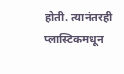होती. त्यानंतरही प्लास्टिकमधून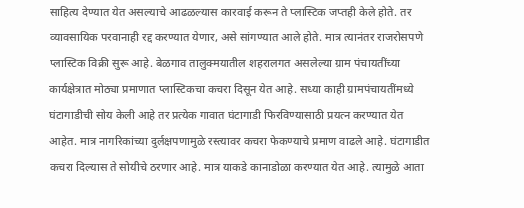साहित्य देण्यात येत असल्याचे आढळल्यास कारवाई करून ते प्लास्टिक जप्तही केले होते. तर व्यावसायिक परवानाही रद्द करण्यात येणार, असे सांगण्यात आले होते. मात्र त्यानंतर राजरोसपणे प्लास्टिक विक्री सुरू आहे. बेळगाव तालुक्मयातील शहरालगत असलेल्या ग्राम पंचायतींच्या कार्यक्षेत्रात मोठ्या प्रमाणात प्लास्टिकचा कचरा दिसून येत आहे. सध्या काही ग्रामपंचायतींमध्ये घंटागाडीची सोय केली आहे तर प्रत्येक गावात घंटागाडी फिरविण्यासाठी प्रयत्न करण्यात येत आहेत. मात्र नागरिकांच्या दुर्लक्षपणामुळे रस्त्यावर कचरा फेकण्याचे प्रमाण वाढले आहे. घंटागाडीत कचरा दिल्यास ते सोयीचे ठरणार आहे. मात्र याकडे कानाडोळा करण्यात येत आहे. त्यामुळे आता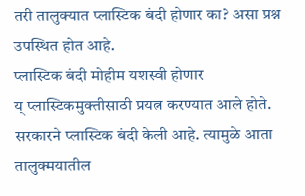तरी तालुक्यात प्लास्टिक बंदी होणार का? असा प्रश्न उपस्थित होत आहे.
प्लास्टिक बंदी मोहीम यशस्वी होणार
य् प्लास्टिकमुक्तीसाठी प्रयत्न करण्यात आले होते. सरकारने प्लास्टिक बंदी केली आहे. त्यामुळे आता तालुक्मयातील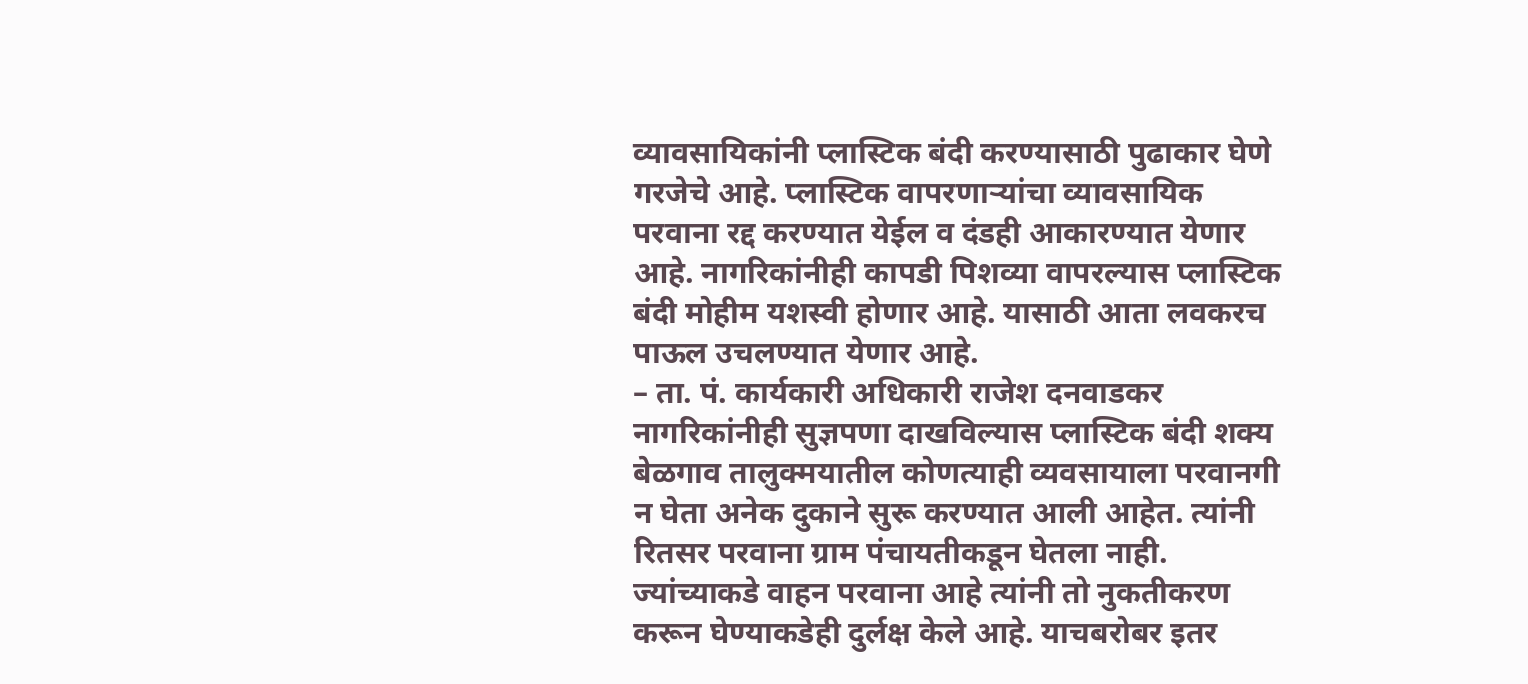व्यावसायिकांनी प्लास्टिक बंदी करण्यासाठी पुढाकार घेणे गरजेचे आहे. प्लास्टिक वापरणाऱ्यांचा व्यावसायिक परवाना रद्द करण्यात येईल व दंडही आकारण्यात येणार आहे. नागरिकांनीही कापडी पिशव्या वापरल्यास प्लास्टिक बंदी मोहीम यशस्वी होणार आहे. यासाठी आता लवकरच पाऊल उचलण्यात येणार आहे.
– ता. पं. कार्यकारी अधिकारी राजेश दनवाडकर
नागरिकांनीही सुज्ञपणा दाखविल्यास प्लास्टिक बंदी शक्य
बेळगाव तालुक्मयातील कोणत्याही व्यवसायाला परवानगी न घेता अनेक दुकाने सुरू करण्यात आली आहेत. त्यांनी रितसर परवाना ग्राम पंचायतीकडून घेतला नाही. ज्यांच्याकडे वाहन परवाना आहे त्यांनी तो नुकतीकरण करून घेण्याकडेही दुर्लक्ष केले आहे. याचबरोबर इतर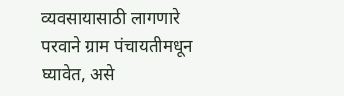व्यवसायासाठी लागणारे परवाने ग्राम पंचायतीमधून घ्यावेत, असे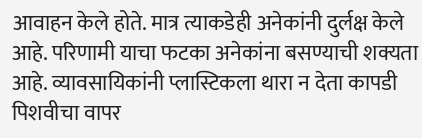आवाहन केले होते. मात्र त्याकडेही अनेकांनी दुर्लक्ष केले आहे. परिणामी याचा फटका अनेकांना बसण्याची शक्यता आहे. व्यावसायिकांनी प्लास्टिकला थारा न देता कापडी पिशवीचा वापर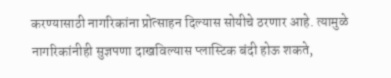करण्यासाठी नागरिकांना प्रोत्साहन दिल्यास सोयीचे ठरणार आहे. त्यामुळे नागरिकांनीही सुज्ञपणा दाखविल्यास प्लास्टिक बंदी होऊ शकते,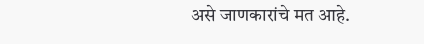असे जाणकारांचे मत आहे.